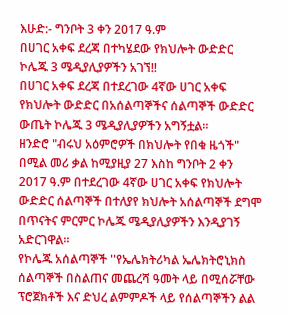እሁድ:- ግንቦት 3 ቀን 2017 ዓ.ም
በሀገር አቀፍ ደረጃ በተካሄደው የክህሎት ውድድር ኮሌጁ 3 ሜዲያሊያዎችን አገኘ!!
በሀገር አቀፍ ደረጃ በተደረገው 4ኛው ሀገር አቀፍ የክህሎት ውድድር በአሰልጣኞችና ሰልጣኞች ውድድር ውጤት ኮሌጁ 3 ሜዲያሊያዎችን አግኝቷል።
ዘንድሮ "ብሩህ አዕምሮዎች በክህሎት የበቁ ዜጎች" በሚል መሪ ቃል ከሚያዚያ 27 እስከ ግንቦት 2 ቀን 2017 ዓ.ም በተደረገው 4ኛው ሀገር አቀፍ የክህሎት ውድድር ሰልጣኞች በተለያየ ክህሎት አሰልጣኞች ደግሞ በጥናትና ምርምር ኮሌጁ ሜዲያሊያዎችን እንዲያገኝ አድርገዋል።
የኮሌጁ አሰልጣኞች ''የኤሌክትሪካል ኤሌክትሮኒክስ ሰልጣኞች በስልጠና መጨረሻ ዓመት ላይ በሚሰሯቸው ፕሮጀክቶች እና ድህረ ልምምዶች ላይ የሰልጣኞችን ልል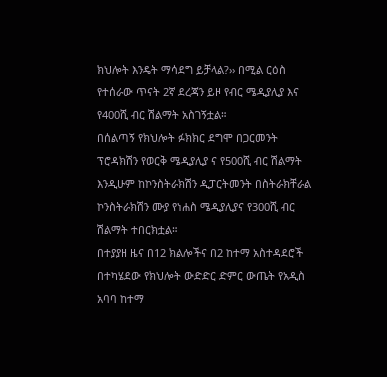ክህሎት እንዴት ማሳደግ ይቻላል?›› በሚል ርዕስ የተሰራው ጥናት 2ኛ ደረጃን ይዞ የብር ሜዲያሊያ እና የ400ሺ ብር ሽልማት አስገኝቷል።
በሰልጣኝ የክህሎት ፉክክር ደግሞ በጋርመንት ፕሮዳክሽን የወርቅ ሜዲያሊያ ና የ500ሺ ብር ሽልማት እንዲሁም ከኮንስትራክሽን ዲፓርትመንት በስትራክቸራል ኮንስትራክሽን ሙያ የነሐስ ሜዲያሊያና የ300ሺ ብር ሽልማት ተበርክቷል።
በተያያዘ ዜና በ12 ክልሎችና በ2 ከተማ አስተዳደሮች በተካሄደው የክህሎት ውድድር ድምር ውጤት የአዲስ አባባ ከተማ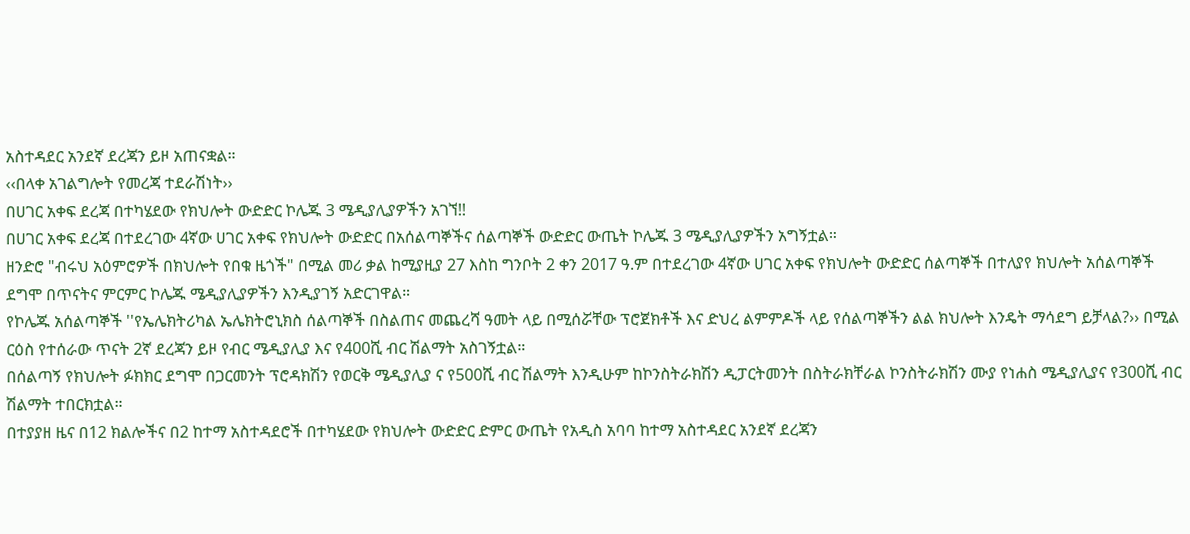አስተዳደር አንደኛ ደረጃን ይዞ አጠናቋል።
‹‹በላቀ አገልግሎት የመረጃ ተደራሽነት››
በሀገር አቀፍ ደረጃ በተካሄደው የክህሎት ውድድር ኮሌጁ 3 ሜዲያሊያዎችን አገኘ!!
በሀገር አቀፍ ደረጃ በተደረገው 4ኛው ሀገር አቀፍ የክህሎት ውድድር በአሰልጣኞችና ሰልጣኞች ውድድር ውጤት ኮሌጁ 3 ሜዲያሊያዎችን አግኝቷል።
ዘንድሮ "ብሩህ አዕምሮዎች በክህሎት የበቁ ዜጎች" በሚል መሪ ቃል ከሚያዚያ 27 እስከ ግንቦት 2 ቀን 2017 ዓ.ም በተደረገው 4ኛው ሀገር አቀፍ የክህሎት ውድድር ሰልጣኞች በተለያየ ክህሎት አሰልጣኞች ደግሞ በጥናትና ምርምር ኮሌጁ ሜዲያሊያዎችን እንዲያገኝ አድርገዋል።
የኮሌጁ አሰልጣኞች ''የኤሌክትሪካል ኤሌክትሮኒክስ ሰልጣኞች በስልጠና መጨረሻ ዓመት ላይ በሚሰሯቸው ፕሮጀክቶች እና ድህረ ልምምዶች ላይ የሰልጣኞችን ልል ክህሎት እንዴት ማሳደግ ይቻላል?›› በሚል ርዕስ የተሰራው ጥናት 2ኛ ደረጃን ይዞ የብር ሜዲያሊያ እና የ400ሺ ብር ሽልማት አስገኝቷል።
በሰልጣኝ የክህሎት ፉክክር ደግሞ በጋርመንት ፕሮዳክሽን የወርቅ ሜዲያሊያ ና የ500ሺ ብር ሽልማት እንዲሁም ከኮንስትራክሽን ዲፓርትመንት በስትራክቸራል ኮንስትራክሽን ሙያ የነሐስ ሜዲያሊያና የ300ሺ ብር ሽልማት ተበርክቷል።
በተያያዘ ዜና በ12 ክልሎችና በ2 ከተማ አስተዳደሮች በተካሄደው የክህሎት ውድድር ድምር ውጤት የአዲስ አባባ ከተማ አስተዳደር አንደኛ ደረጃን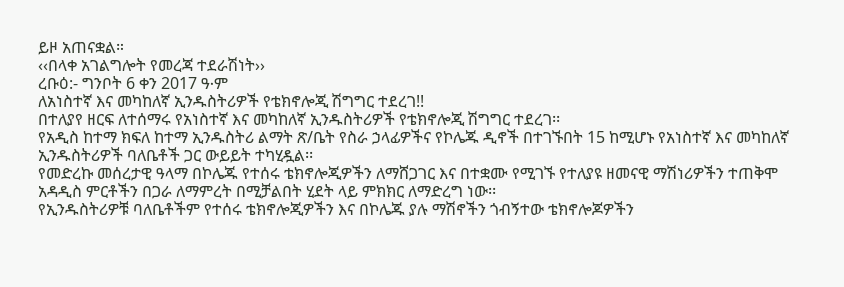ይዞ አጠናቋል።
‹‹በላቀ አገልግሎት የመረጃ ተደራሽነት››
ረቡዕ:- ግንቦት 6 ቀን 2017 ዓ∙ም
ለአነስተኛ እና መካከለኛ ኢንዱስትሪዎች የቴክኖሎጂ ሽግግር ተደረገ!!
በተለያየ ዘርፍ ለተሰማሩ የአነስተኛ እና መካከለኛ ኢንዱስትሪዎች የቴክኖሎጂ ሽግግር ተደረገ፡፡
የአዲስ ከተማ ክፍለ ከተማ ኢንዱስትሪ ልማት ጽ/ቤት የስራ ኃላፊዎችና የኮሌጁ ዲኖች በተገኙበት 15 ከሚሆኑ የአነስተኛ እና መካከለኛ ኢንዱስትሪዎች ባለቤቶች ጋር ውይይት ተካሂዷል፡፡
የመድረኩ መሰረታዊ ዓላማ በኮሌጁ የተሰሩ ቴክኖሎጂዎችን ለማሸጋገር እና በተቋሙ የሚገኙ የተለያዩ ዘመናዊ ማሽነሪዎችን ተጠቅሞ አዳዲስ ምርቶችን በጋራ ለማምረት በሚቻልበት ሂደት ላይ ምክክር ለማድረግ ነው፡፡
የኢንዱስትሪዎቹ ባለቤቶችም የተሰሩ ቴክኖሎጂዎችን እና በኮሌጁ ያሉ ማሽኖችን ጎብኝተው ቴክኖሎጆዎችን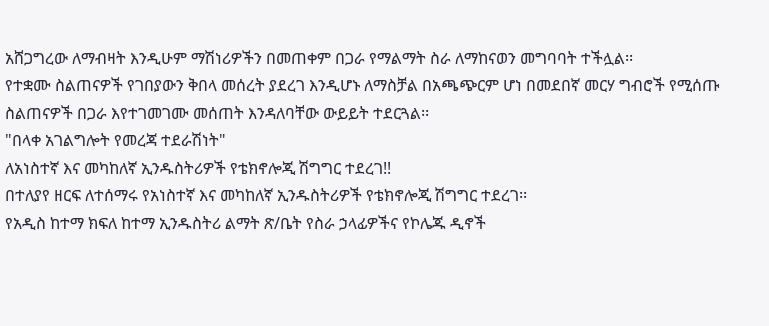አሸጋግረው ለማብዛት እንዲሁም ማሽነሪዎችን በመጠቀም በጋራ የማልማት ስራ ለማከናወን መግባባት ተችሏል፡፡
የተቋሙ ስልጠናዎች የገበያውን ቅበላ መሰረት ያደረገ እንዲሆኑ ለማስቻል በአጫጭርም ሆነ በመደበኛ መርሃ ግብሮች የሚሰጡ ስልጠናዎች በጋራ እየተገመገሙ መሰጠት እንዳለባቸው ውይይት ተደርጓል፡፡
"በላቀ አገልግሎት የመረጃ ተደራሽነት"
ለአነስተኛ እና መካከለኛ ኢንዱስትሪዎች የቴክኖሎጂ ሽግግር ተደረገ!!
በተለያየ ዘርፍ ለተሰማሩ የአነስተኛ እና መካከለኛ ኢንዱስትሪዎች የቴክኖሎጂ ሽግግር ተደረገ፡፡
የአዲስ ከተማ ክፍለ ከተማ ኢንዱስትሪ ልማት ጽ/ቤት የስራ ኃላፊዎችና የኮሌጁ ዲኖች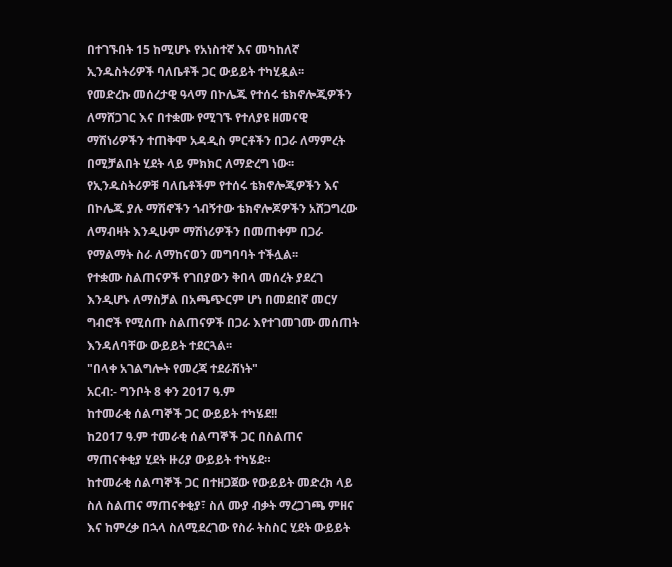በተገኙበት 15 ከሚሆኑ የአነስተኛ እና መካከለኛ ኢንዱስትሪዎች ባለቤቶች ጋር ውይይት ተካሂዷል፡፡
የመድረኩ መሰረታዊ ዓላማ በኮሌጁ የተሰሩ ቴክኖሎጂዎችን ለማሸጋገር እና በተቋሙ የሚገኙ የተለያዩ ዘመናዊ ማሽነሪዎችን ተጠቅሞ አዳዲስ ምርቶችን በጋራ ለማምረት በሚቻልበት ሂደት ላይ ምክክር ለማድረግ ነው፡፡
የኢንዱስትሪዎቹ ባለቤቶችም የተሰሩ ቴክኖሎጂዎችን እና በኮሌጁ ያሉ ማሽኖችን ጎብኝተው ቴክኖሎጆዎችን አሸጋግረው ለማብዛት እንዲሁም ማሽነሪዎችን በመጠቀም በጋራ የማልማት ስራ ለማከናወን መግባባት ተችሏል፡፡
የተቋሙ ስልጠናዎች የገበያውን ቅበላ መሰረት ያደረገ እንዲሆኑ ለማስቻል በአጫጭርም ሆነ በመደበኛ መርሃ ግብሮች የሚሰጡ ስልጠናዎች በጋራ እየተገመገሙ መሰጠት እንዳለባቸው ውይይት ተደርጓል፡፡
"በላቀ አገልግሎት የመረጃ ተደራሽነት"
አርብ:- ግንቦት 8 ቀን 2017 ዓ.ም
ከተመራቂ ሰልጣኞች ጋር ውይይት ተካሄደ!!
ከ2017 ዓ.ም ተመራቂ ሰልጣኞች ጋር በስልጠና ማጠናቀቂያ ሂደት ዙሪያ ውይይት ተካሄደ።
ከተመራቂ ሰልጣኞች ጋር በተዘጋጀው የውይይት መድረክ ላይ ስለ ስልጠና ማጠናቀቂያ፣ ስለ ሙያ ብቃት ማረጋገጫ ምዘና እና ከምረቃ በኋላ ስለሚደረገው የስራ ትስስር ሂደት ውይይት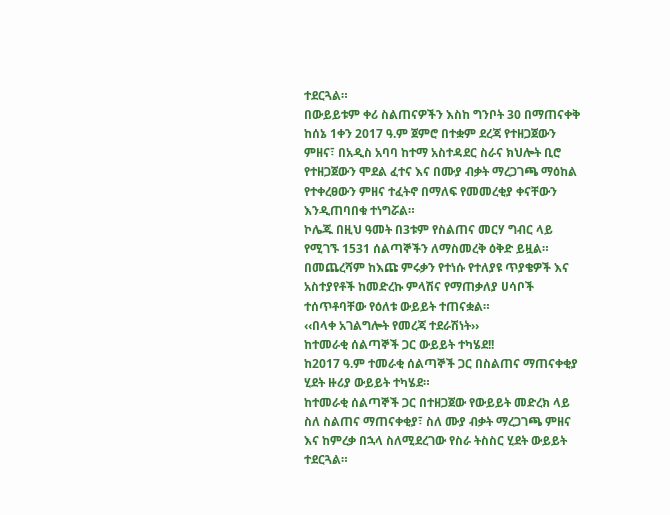ተደርጓል።
በውይይቱም ቀሪ ስልጠናዎችን እስከ ግንቦት 30 በማጠናቀቅ ከሰኔ 1ቀን 2017 ዓ.ም ጀምሮ በተቋም ደረጃ የተዘጋጀውን ምዘና፣ በአዲስ አባባ ከተማ አስተዳደር ስራና ክህሎት ቢሮ የተዘጋጀውን ሞደል ፈተና እና በሙያ ብቃት ማረጋገጫ ማዕከል የተቀረፀውን ምዘና ተፈትኖ በማለፍ የመመረቂያ ቀናቸውን እንዲጠባበቁ ተነግሯል።
ኮሌጁ በዚህ ዓመት በ3ቱም የስልጠና መርሃ ግብር ላይ የሚገኙ 1531 ሰልጣኞችን ለማስመረቅ ዕቅድ ይዟል።
በመጨረሻም ከእጩ ምሩቃን የተነሱ የተለያዩ ጥያቄዎች እና አስተያየቶች ከመድረኩ ምላሽና የማጠቃለያ ሀሳቦች ተሰጥቶባቸው የዕለቱ ውይይት ተጠናቋል።
‹‹በላቀ አገልግሎት የመረጃ ተደራሽነት››
ከተመራቂ ሰልጣኞች ጋር ውይይት ተካሄደ!!
ከ2017 ዓ.ም ተመራቂ ሰልጣኞች ጋር በስልጠና ማጠናቀቂያ ሂደት ዙሪያ ውይይት ተካሄደ።
ከተመራቂ ሰልጣኞች ጋር በተዘጋጀው የውይይት መድረክ ላይ ስለ ስልጠና ማጠናቀቂያ፣ ስለ ሙያ ብቃት ማረጋገጫ ምዘና እና ከምረቃ በኋላ ስለሚደረገው የስራ ትስስር ሂደት ውይይት ተደርጓል።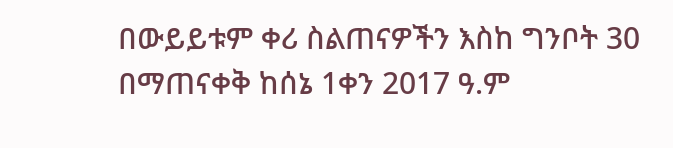በውይይቱም ቀሪ ስልጠናዎችን እስከ ግንቦት 30 በማጠናቀቅ ከሰኔ 1ቀን 2017 ዓ.ም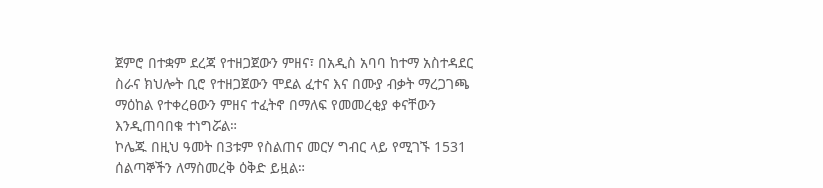ጀምሮ በተቋም ደረጃ የተዘጋጀውን ምዘና፣ በአዲስ አባባ ከተማ አስተዳደር ስራና ክህሎት ቢሮ የተዘጋጀውን ሞደል ፈተና እና በሙያ ብቃት ማረጋገጫ ማዕከል የተቀረፀውን ምዘና ተፈትኖ በማለፍ የመመረቂያ ቀናቸውን እንዲጠባበቁ ተነግሯል።
ኮሌጁ በዚህ ዓመት በ3ቱም የስልጠና መርሃ ግብር ላይ የሚገኙ 1531 ሰልጣኞችን ለማስመረቅ ዕቅድ ይዟል።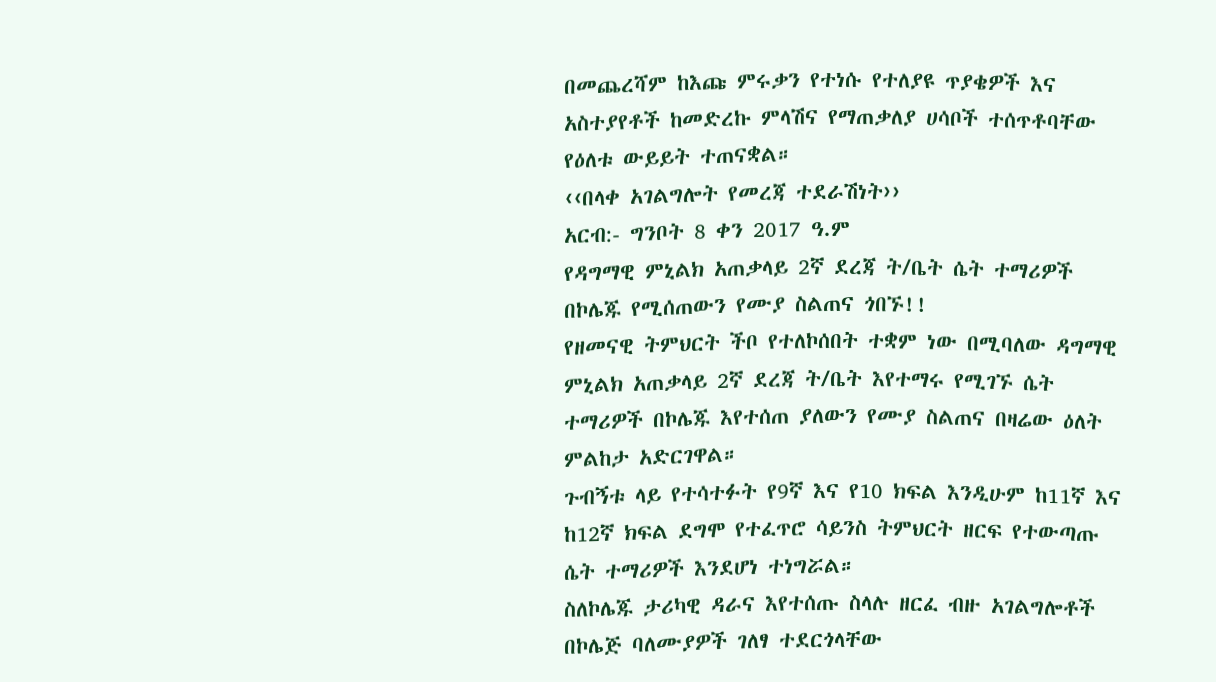በመጨረሻም ከእጩ ምሩቃን የተነሱ የተለያዩ ጥያቄዎች እና አስተያየቶች ከመድረኩ ምላሽና የማጠቃለያ ሀሳቦች ተሰጥቶባቸው የዕለቱ ውይይት ተጠናቋል።
‹‹በላቀ አገልግሎት የመረጃ ተደራሽነት››
አርብ:- ግንቦት 8 ቀን 2017 ዓ.ም
የዳግማዊ ምኒልክ አጠቃላይ 2ኛ ደረጃ ት/ቤት ሴት ተማሪዎች በኮሌጁ የሚሰጠውን የሙያ ስልጠና ጎበኙ!!
የዘመናዊ ትምህርት ችቦ የተለኮሰበት ተቋም ነው በሚባለው ዳግማዊ ምኒልክ አጠቃላይ 2ኛ ደረጃ ት/ቤት እየተማሩ የሚገኙ ሴት ተማሪዎች በኮሌጁ እየተሰጠ ያለውን የሙያ ስልጠና በዛሬው ዕለት ምልከታ አድርገዋል።
ጉብኝቱ ላይ የተሳተፉት የ9ኛ እና የ10 ክፍል እንዲሁም ከ11ኛ እና ከ12ኛ ክፍል ደግሞ የተፈጥሮ ሳይንስ ትምህርት ዘርፍ የተውጣጡ ሴት ተማሪዎች እንደሆነ ተነግሯል።
ስለኮሌጁ ታሪካዊ ዳራና እየተሰጡ ስላሉ ዘርፈ ብዙ አገልግሎቶች በኮሌጅ ባለሙያዎች ገለፃ ተደርጎላቸው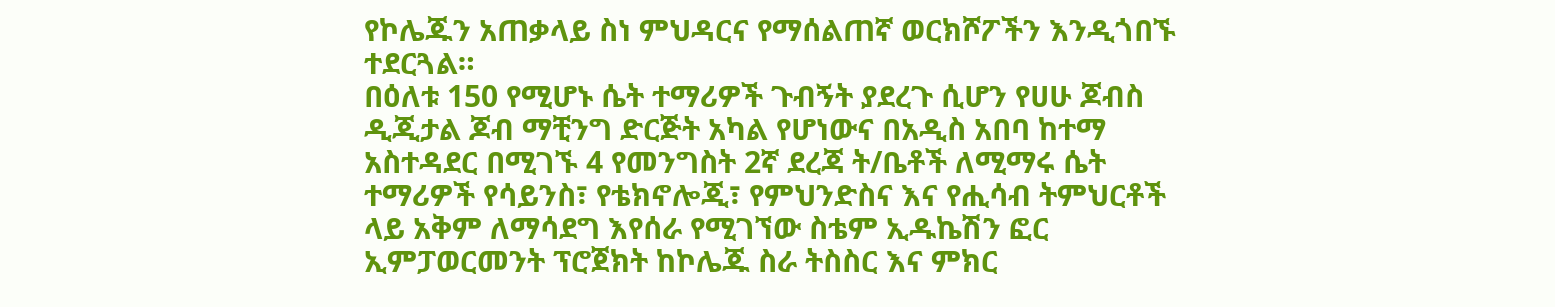የኮሌጁን አጠቃላይ ስነ ምህዳርና የማሰልጠኛ ወርክሾፖችን እንዲጎበኙ ተደርጓል።
በዕለቱ 150 የሚሆኑ ሴት ተማሪዎች ጉብኝት ያደረጉ ሲሆን የሀሁ ጆብስ ዲጂታል ጆብ ማቺንግ ድርጅት አካል የሆነውና በአዲስ አበባ ከተማ አስተዳደር በሚገኙ 4 የመንግስት 2ኛ ደረጃ ት/ቤቶች ለሚማሩ ሴት ተማሪዎች የሳይንስ፣ የቴክኖሎጂ፣ የምህንድስና እና የሒሳብ ትምህርቶች ላይ አቅም ለማሳደግ እየሰራ የሚገኘው ስቴም ኢዱኬሽን ፎር ኢምፓወርመንት ፕሮጀክት ከኮሌጁ ስራ ትስስር እና ምክር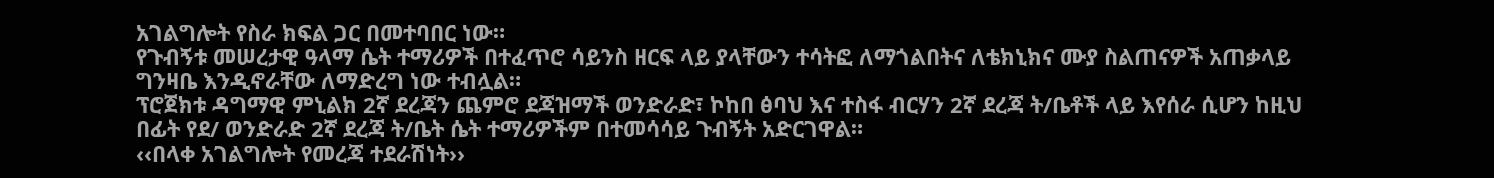አገልግሎት የስራ ክፍል ጋር በመተባበር ነው።
የጉብኝቱ መሠረታዊ ዓላማ ሴት ተማሪዎች በተፈጥሮ ሳይንስ ዘርፍ ላይ ያላቸውን ተሳትፎ ለማጎልበትና ለቴክኒክና ሙያ ስልጠናዎች አጠቃላይ ግንዛቤ እንዲኖራቸው ለማድረግ ነው ተብሏል።
ፕሮጀክቱ ዳግማዊ ምኒልክ 2ኛ ደረጃን ጨምሮ ደጃዝማች ወንድራድ፣ ኮከበ ፅባህ እና ተስፋ ብርሃን 2ኛ ደረጃ ት/ቤቶች ላይ እየሰራ ሲሆን ከዚህ በፊት የደ/ ወንድራድ 2ኛ ደረጃ ት/ቤት ሴት ተማሪዎችም በተመሳሳይ ጉብኝት አድርገዋል።
‹‹በላቀ አገልግሎት የመረጃ ተደራሽነት››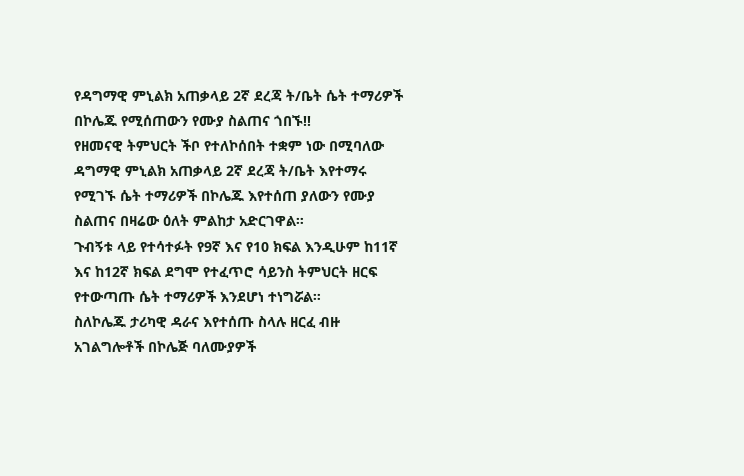የዳግማዊ ምኒልክ አጠቃላይ 2ኛ ደረጃ ት/ቤት ሴት ተማሪዎች በኮሌጁ የሚሰጠውን የሙያ ስልጠና ጎበኙ!!
የዘመናዊ ትምህርት ችቦ የተለኮሰበት ተቋም ነው በሚባለው ዳግማዊ ምኒልክ አጠቃላይ 2ኛ ደረጃ ት/ቤት እየተማሩ የሚገኙ ሴት ተማሪዎች በኮሌጁ እየተሰጠ ያለውን የሙያ ስልጠና በዛሬው ዕለት ምልከታ አድርገዋል።
ጉብኝቱ ላይ የተሳተፉት የ9ኛ እና የ10 ክፍል እንዲሁም ከ11ኛ እና ከ12ኛ ክፍል ደግሞ የተፈጥሮ ሳይንስ ትምህርት ዘርፍ የተውጣጡ ሴት ተማሪዎች እንደሆነ ተነግሯል።
ስለኮሌጁ ታሪካዊ ዳራና እየተሰጡ ስላሉ ዘርፈ ብዙ አገልግሎቶች በኮሌጅ ባለሙያዎች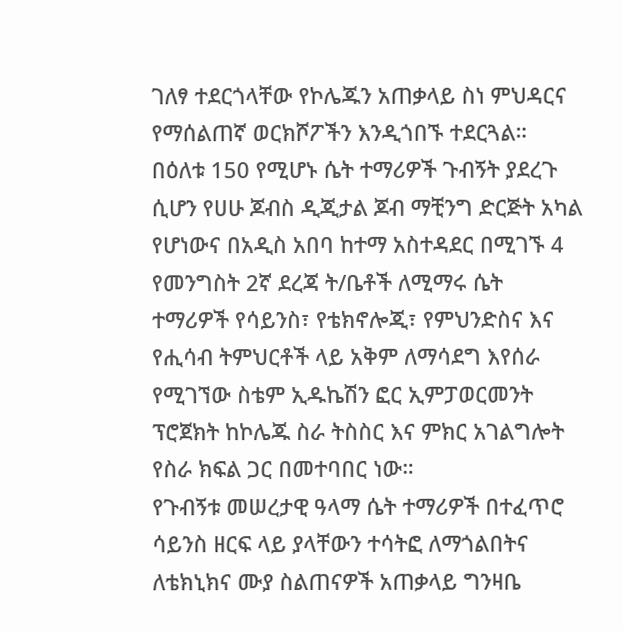ገለፃ ተደርጎላቸው የኮሌጁን አጠቃላይ ስነ ምህዳርና የማሰልጠኛ ወርክሾፖችን እንዲጎበኙ ተደርጓል።
በዕለቱ 150 የሚሆኑ ሴት ተማሪዎች ጉብኝት ያደረጉ ሲሆን የሀሁ ጆብስ ዲጂታል ጆብ ማቺንግ ድርጅት አካል የሆነውና በአዲስ አበባ ከተማ አስተዳደር በሚገኙ 4 የመንግስት 2ኛ ደረጃ ት/ቤቶች ለሚማሩ ሴት ተማሪዎች የሳይንስ፣ የቴክኖሎጂ፣ የምህንድስና እና የሒሳብ ትምህርቶች ላይ አቅም ለማሳደግ እየሰራ የሚገኘው ስቴም ኢዱኬሽን ፎር ኢምፓወርመንት ፕሮጀክት ከኮሌጁ ስራ ትስስር እና ምክር አገልግሎት የስራ ክፍል ጋር በመተባበር ነው።
የጉብኝቱ መሠረታዊ ዓላማ ሴት ተማሪዎች በተፈጥሮ ሳይንስ ዘርፍ ላይ ያላቸውን ተሳትፎ ለማጎልበትና ለቴክኒክና ሙያ ስልጠናዎች አጠቃላይ ግንዛቤ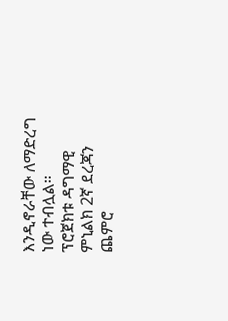እንዲኖራቸው ለማድረግ ነው ተብሏል።
ፕሮጀክቱ ዳግማዊ ምኒልክ 2ኛ ደረጃን ጨምሮ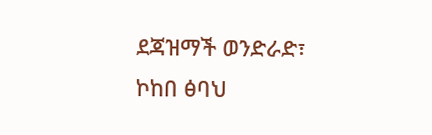ደጃዝማች ወንድራድ፣ ኮከበ ፅባህ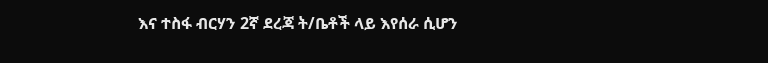እና ተስፋ ብርሃን 2ኛ ደረጃ ት/ቤቶች ላይ እየሰራ ሲሆን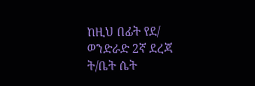ከዚህ በፊት የደ/ ወንድራድ 2ኛ ደረጃ ት/ቤት ሴት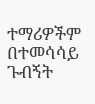ተማሪዎችም በተመሳሳይ ጉብኝት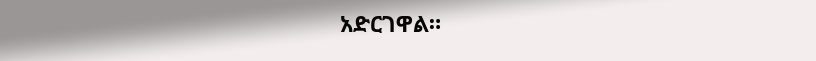አድርገዋል።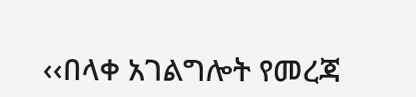‹‹በላቀ አገልግሎት የመረጃ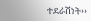ተደራሽነት››